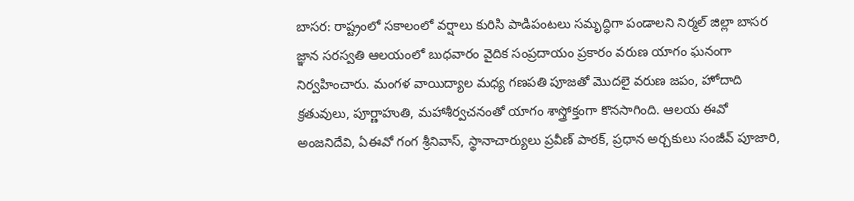బాసర: రాష్ట్రంలో సకాలంలో వర్షాలు కురిసి పాడిపంటలు సమృద్ధిగా పండాలని నిర్మల్ జిల్లా బాసర జ్ఞాన సరస్వతి ఆలయంలో బుధవారం వైదిక సంప్రదాయం ప్రకారం వరుణ యాగం ఘనంగా నిర్వహించారు. మంగళ వాయిద్యాల మధ్య గణపతి పూజతో మొదలై వరుణ జపం, హోదాది క్రతువులు, పూర్ణాహుతి, మహాశీర్వచనంతో యాగం శాస్త్రోక్తంగా కొనసాగింది. ఆలయ ఈవో అంజనిదేవి, ఏఈవో గంగ శ్రీనివాస్, స్థానాచార్యులు ప్రవీణ్ పాఠక్, ప్రధాన అర్చకులు సంజీవ్ పూజారి,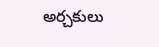అర్చకులు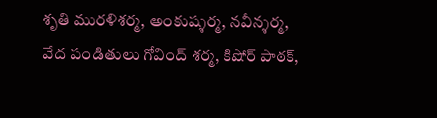శృతి మురళిశర్మ, అంకుష్శర్మ, నవీన్శర్మ, వేద పండితులు గోవింద్ శర్మ, కిషోర్ పాఠక్,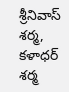శ్రీనివాస్ శర్మ, కళాధర్ శర్మ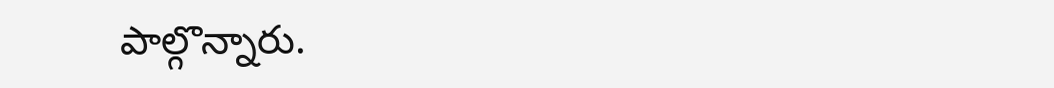పాల్గొన్నారు.